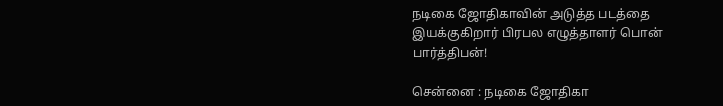நடிகை ஜோதிகாவின் அடுத்த படத்தை இயக்குகிறார் பிரபல எழுத்தாளர் பொன் பார்த்திபன்!

சென்னை : நடிகை ஜோதிகா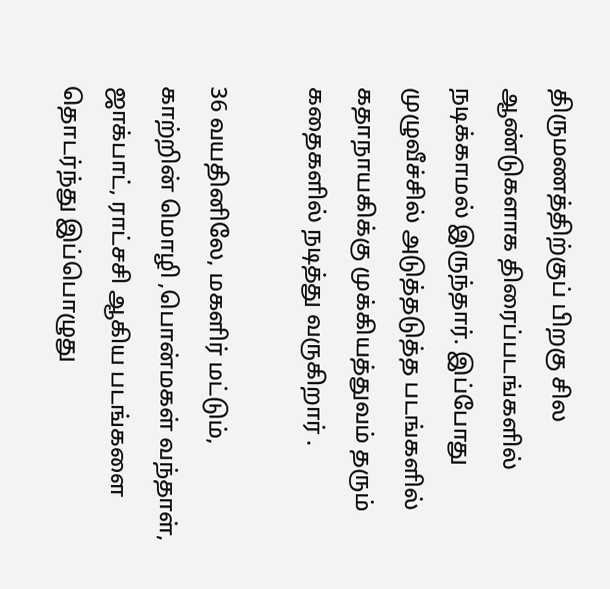திருமணத்திற்குப் பிறகு சில ஆண்டுகளாக திரைப்படங்களில் நடிக்காமல் இருந்தார். இப்போது முழுவீச்சில் அடுத்தடுத்த படங்களில் கதாநாயகிக்கு முக்கியத்துவம் தரும் கதைகளில் நடித்து வருகிறார் .

36 வயதினிலே, மகளிர் மட்டும், காற்றின் மொழி ,பொன்மகள் வந்தாள், ஜாக்பாட், ராட்சசி ஆகிய படங்களை தொடர்ந்து இப்பொழுது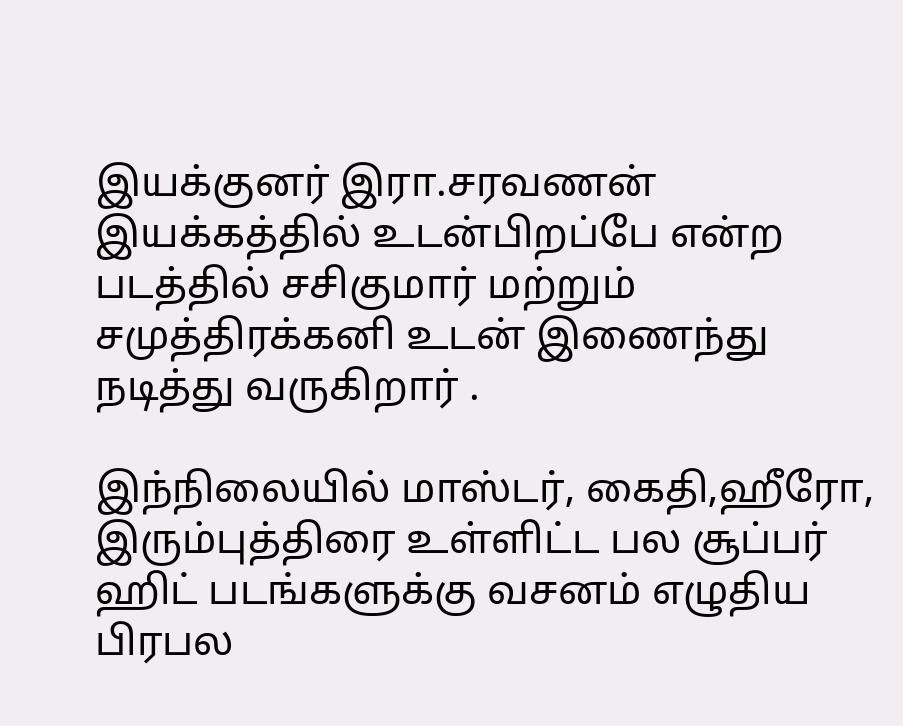இயக்குனர் இரா.சரவணன் இயக்கத்தில் உடன்பிறப்பே என்ற படத்தில் சசிகுமார் மற்றும் சமுத்திரக்கனி உடன் இணைந்து நடித்து வருகிறார் .

இந்நிலையில் மாஸ்டர், கைதி,ஹீரோ, இரும்புத்திரை உள்ளிட்ட பல சூப்பர் ஹிட் படங்களுக்கு வசனம் எழுதிய பிரபல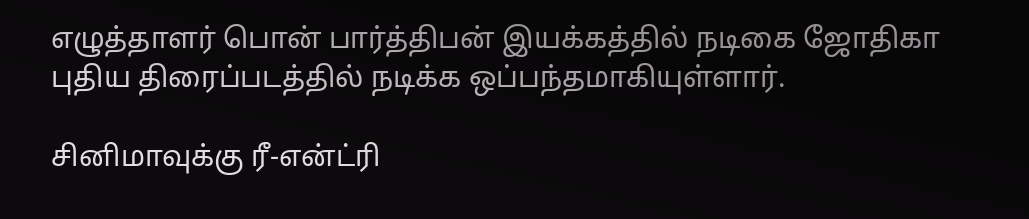எழுத்தாளர் பொன் பார்த்திபன் இயக்கத்தில் நடிகை ஜோதிகா புதிய திரைப்படத்தில் நடிக்க ஒப்பந்தமாகியுள்ளார்.

சினிமாவுக்கு ரீ-என்ட்ரி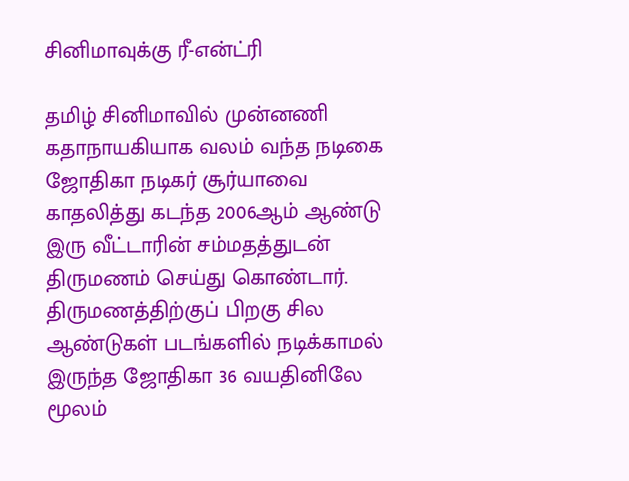சினிமாவுக்கு ரீ-என்ட்ரி

தமிழ் சினிமாவில் முன்னணி கதாநாயகியாக வலம் வந்த நடிகை ஜோதிகா நடிகர் சூர்யாவை காதலித்து கடந்த 2006ஆம் ஆண்டு இரு வீட்டாரின் சம்மதத்துடன் திருமணம் செய்து கொண்டார். திருமணத்திற்குப் பிறகு சில ஆண்டுகள் படங்களில் நடிக்காமல் இருந்த ஜோதிகா 36 வயதினிலே மூலம்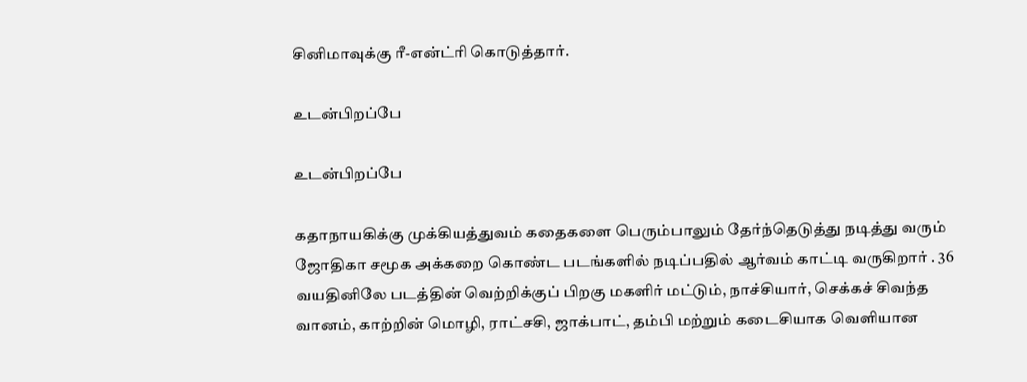சினிமாவுக்கு ரீ-என்ட்ரி கொடுத்தார்.

உடன்பிறப்பே

உடன்பிறப்பே

கதாநாயகிக்கு முக்கியத்துவம் கதைகளை பெரும்பாலும் தேர்ந்தெடுத்து நடித்து வரும் ஜோதிகா சமூக அக்கறை கொண்ட படங்களில் நடிப்பதில் ஆர்வம் காட்டி வருகிறார் . 36 வயதினிலே படத்தின் வெற்றிக்குப் பிறகு மகளிர் மட்டும், நாச்சியார், செக்கச் சிவந்த வானம், காற்றின் மொழி, ராட்சசி, ஜாக்பாட், தம்பி மற்றும் கடைசியாக வெளியான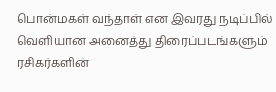பொன்மகள் வந்தாள் என இவரது நடிப்பில் வெளியான அனைத்து திரைப்படங்களும் ரசிகர்களின்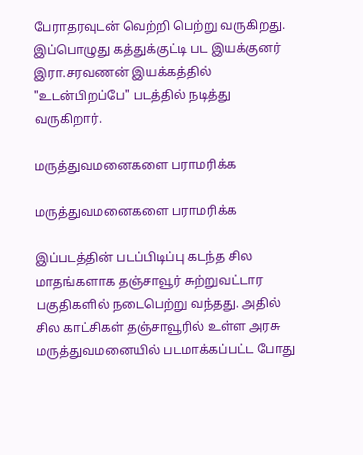பேராதரவுடன் வெற்றி பெற்று வருகிறது. இப்பொழுது கத்துக்குட்டி பட இயக்குனர் இரா.சரவணன் இயக்கத்தில் "உடன்பிறப்பே" படத்தில் நடித்து வருகிறார்.

மருத்துவமனைகளை பராமரிக்க

மருத்துவமனைகளை பராமரிக்க

இப்படத்தின் படப்பிடிப்பு கடந்த சில மாதங்களாக தஞ்சாவூர் சுற்றுவட்டார பகுதிகளில் நடைபெற்று வந்தது. அதில் சில காட்சிகள் தஞ்சாவூரில் உள்ள அரசு மருத்துவமனையில் படமாக்கப்பட்ட போது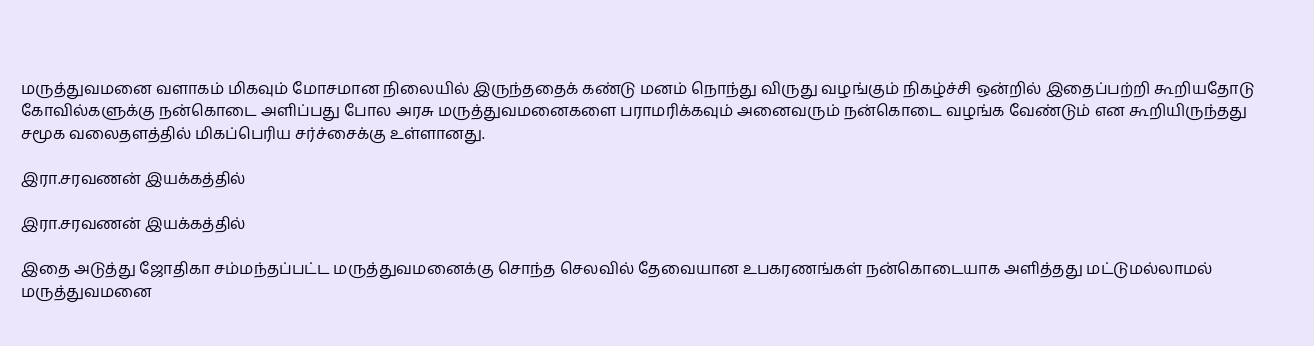மருத்துவமனை வளாகம் மிகவும் மோசமான நிலையில் இருந்ததைக் கண்டு மனம் நொந்து விருது வழங்கும் நிகழ்ச்சி ஒன்றில் இதைப்பற்றி கூறியதோடு கோவில்களுக்கு நன்கொடை அளிப்பது போல அரசு மருத்துவமனைகளை பராமரிக்கவும் அனைவரும் நன்கொடை வழங்க வேண்டும் என கூறியிருந்தது சமூக வலைதளத்தில் மிகப்பெரிய சர்ச்சைக்கு உள்ளானது.

இரா.சரவணன் இயக்கத்தில்

இரா.சரவணன் இயக்கத்தில்

இதை அடுத்து ஜோதிகா சம்மந்தப்பட்ட மருத்துவமனைக்கு சொந்த செலவில் தேவையான உபகரணங்கள் நன்கொடையாக அளித்தது மட்டுமல்லாமல் மருத்துவமனை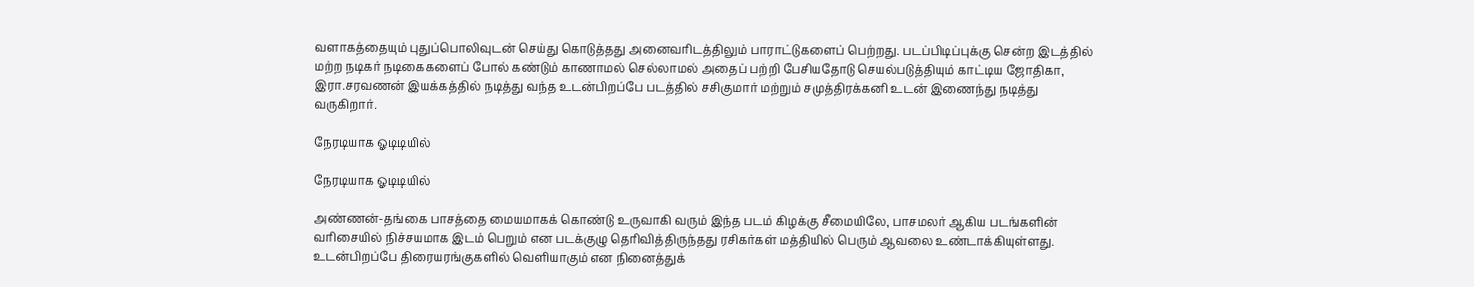வளாகத்தையும் புதுப்பொலிவுடன் செய்து கொடுத்தது அனைவரிடத்திலும் பாராட்டுகளைப் பெற்றது. படப்பிடிப்புக்கு சென்ற இடத்தில் மற்ற நடிகர் நடிகைகளைப் போல் கண்டும் காணாமல் செல்லாமல் அதைப் பற்றி பேசியதோடு செயல்படுத்தியும் காட்டிய ஜோதிகா, இரா.சரவணன் இயக்கத்தில் நடித்து வந்த உடன்பிறப்பே படத்தில் சசிகுமார் மற்றும் சமுத்திரக்கனி உடன் இணைந்து நடித்து வருகிறார்.

நேரடியாக ஓடிடியில்

நேரடியாக ஓடிடியில்

அண்ணன்-தங்கை பாசத்தை மையமாகக் கொண்டு உருவாகி வரும் இந்த படம் கிழக்கு சீமையிலே, பாசமலர் ஆகிய படங்களின் வரிசையில் நிச்சயமாக இடம் பெறும் என படக்குழு தெரிவித்திருந்தது ரசிகர்கள் மத்தியில் பெரும் ஆவலை உண்டாக்கியுள்ளது. உடன்பிறப்பே திரையரங்குகளில் வெளியாகும் என நினைத்துக்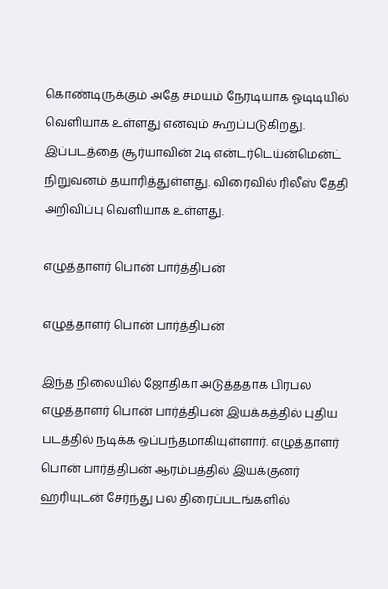கொண்டிருக்கும் அதே சமயம் நேரடியாக ஓடிடியில் வெளியாக உள்ளது எனவும் கூறப்படுகிறது. இப்படத்தை சூர்யாவின் 2டி என்டர்டெய்ன்மென்ட் நிறுவனம் தயாரித்துள்ளது. விரைவில் ரிலீஸ் தேதி அறிவிப்பு வெளியாக உள்ளது.

எழுத்தாளர் பொன் பார்த்திபன்

எழுத்தாளர் பொன் பார்த்திபன்

இந்த நிலையில் ஜோதிகா அடுத்ததாக பிரபல எழுத்தாளர் பொன் பார்த்திபன் இயக்கத்தில் புதிய படத்தில் நடிக்க ஒப்பந்தமாகியுள்ளார். எழுத்தாளர் பொன் பார்த்திபன் ஆரம்பத்தில் இயக்குனர் ஹரியுடன் சேர்ந்து பல திரைப்படங்களில்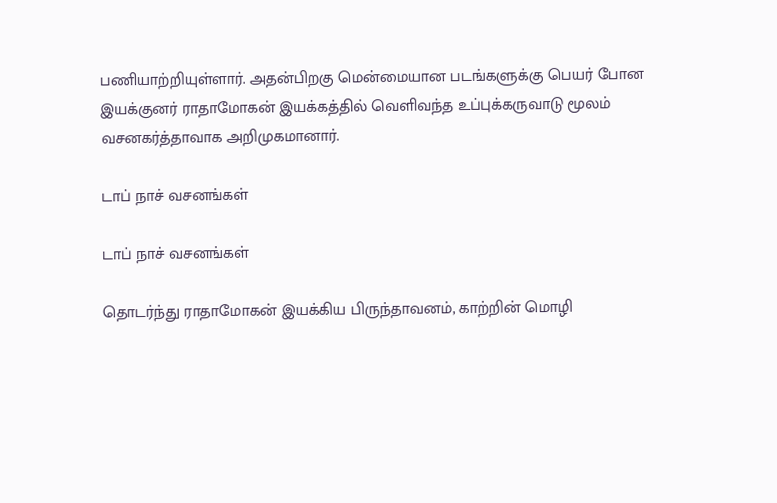பணியாற்றியுள்ளார். அதன்பிறகு மென்மையான படங்களுக்கு பெயர் போன இயக்குனர் ராதாமோகன் இயக்கத்தில் வெளிவந்த உப்புக்கருவாடு மூலம் வசனகர்த்தாவாக அறிமுகமானார்.

டாப் நாச் வசனங்கள்

டாப் நாச் வசனங்கள்

தொடர்ந்து ராதாமோகன் இயக்கிய பிருந்தாவனம், காற்றின் மொழி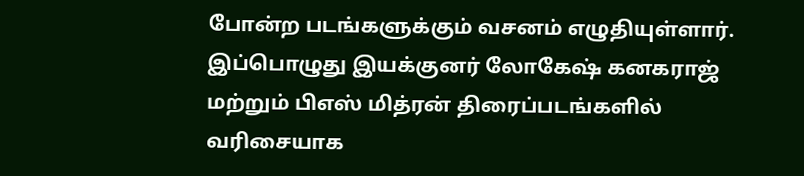போன்ற படங்களுக்கும் வசனம் எழுதியுள்ளார். இப்பொழுது இயக்குனர் லோகேஷ் கனகராஜ் மற்றும் பிஎஸ் மித்ரன் திரைப்படங்களில் வரிசையாக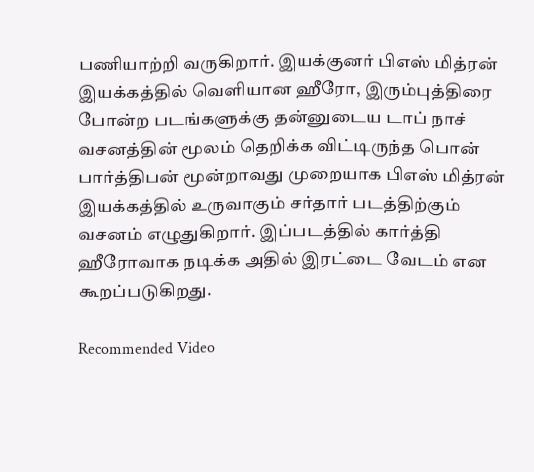பணியாற்றி வருகிறார். இயக்குனர் பிஎஸ் மித்ரன் இயக்கத்தில் வெளியான ஹீரோ, இரும்புத்திரை போன்ற படங்களுக்கு தன்னுடைய டாப் நாச் வசனத்தின் மூலம் தெறிக்க விட்டிருந்த பொன் பார்த்திபன் மூன்றாவது முறையாக பிஎஸ் மித்ரன் இயக்கத்தில் உருவாகும் சர்தார் படத்திற்கும் வசனம் எழுதுகிறார். இப்படத்தில் கார்த்தி ஹீரோவாக நடிக்க அதில் இரட்டை வேடம் என கூறப்படுகிறது.

Recommended Video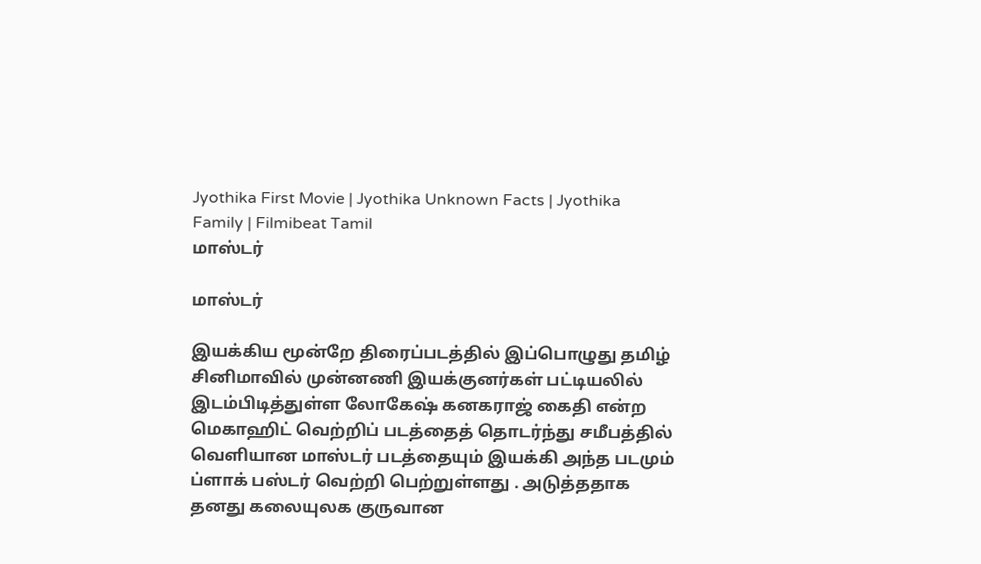Jyothika First Movie | Jyothika Unknown Facts | Jyothika Family | Filmibeat Tamil
மாஸ்டர்

மாஸ்டர்

இயக்கிய மூன்றே திரைப்படத்தில் இப்பொழுது தமிழ் சினிமாவில் முன்னணி இயக்குனர்கள் பட்டியலில் இடம்பிடித்துள்ள லோகேஷ் கனகராஜ் கைதி என்ற மெகாஹிட் வெற்றிப் படத்தைத் தொடர்ந்து சமீபத்தில் வெளியான மாஸ்டர் படத்தையும் இயக்கி அந்த படமும் ப்ளாக் பஸ்டர் வெற்றி பெற்றுள்ளது . அடுத்ததாக தனது கலையுலக குருவான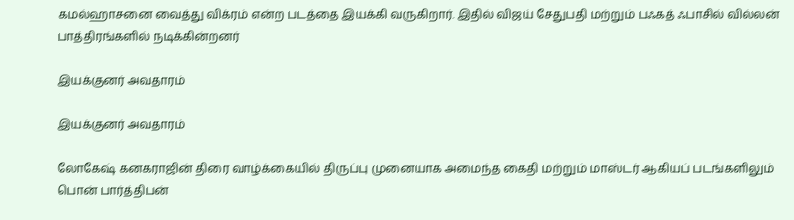கமல்ஹாசனை வைத்து விக்ரம் என்ற படத்தை இயக்கி வருகிறார். இதில் விஜய் சேதுபதி மற்றும் பஃகத் ஃபாசில் வில்லன் பாத்திரங்களில் நடிக்கின்றனர்

இயக்குனர் அவதாரம்

இயக்குனர் அவதாரம்

லோகேஷ் கனகராஜின் திரை வாழ்க்கையில் திருப்பு முனையாக அமைந்த கைதி மற்றும் மாஸ்டர் ஆகியப் படங்களிலும் பொன் பார்த்திபன்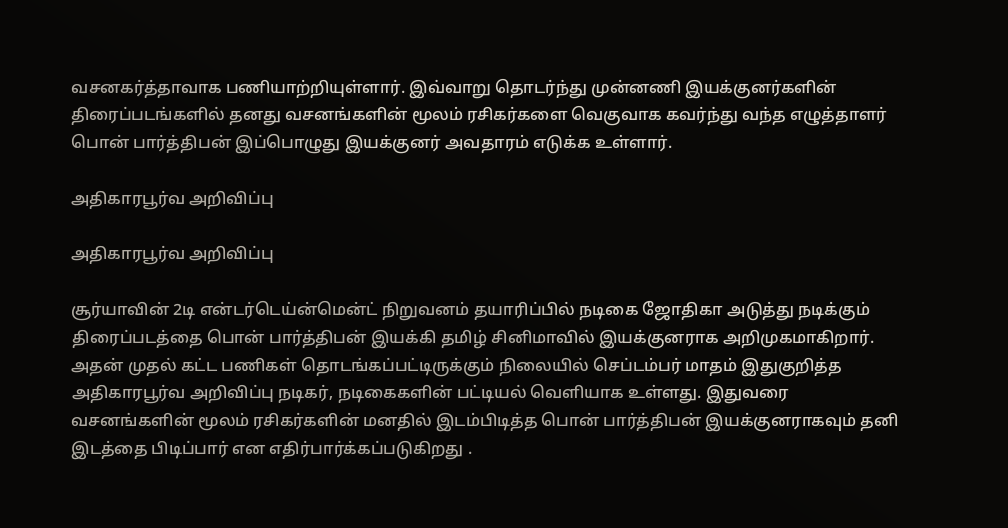வசனகர்த்தாவாக பணியாற்றியுள்ளார். இவ்வாறு தொடர்ந்து முன்னணி இயக்குனர்களின் திரைப்படங்களில் தனது வசனங்களின் மூலம் ரசிகர்களை வெகுவாக கவர்ந்து வந்த எழுத்தாளர் பொன் பார்த்திபன் இப்பொழுது இயக்குனர் அவதாரம் எடுக்க உள்ளார்.

அதிகாரபூர்வ அறிவிப்பு

அதிகாரபூர்வ அறிவிப்பு

சூர்யாவின் 2டி என்டர்டெய்ன்மென்ட் நிறுவனம் தயாரிப்பில் நடிகை ஜோதிகா அடுத்து நடிக்கும் திரைப்படத்தை பொன் பார்த்திபன் இயக்கி தமிழ் சினிமாவில் இயக்குனராக அறிமுகமாகிறார். அதன் முதல் கட்ட பணிகள் தொடங்கப்பட்டிருக்கும் நிலையில் செப்டம்பர் மாதம் இதுகுறித்த அதிகாரபூர்வ அறிவிப்பு நடிகர், நடிகைகளின் பட்டியல் வெளியாக உள்ளது. இதுவரை வசனங்களின் மூலம் ரசிகர்களின் மனதில் இடம்பிடித்த பொன் பார்த்திபன் இயக்குனராகவும் தனி இடத்தை பிடிப்பார் என எதிர்பார்க்கப்படுகிறது .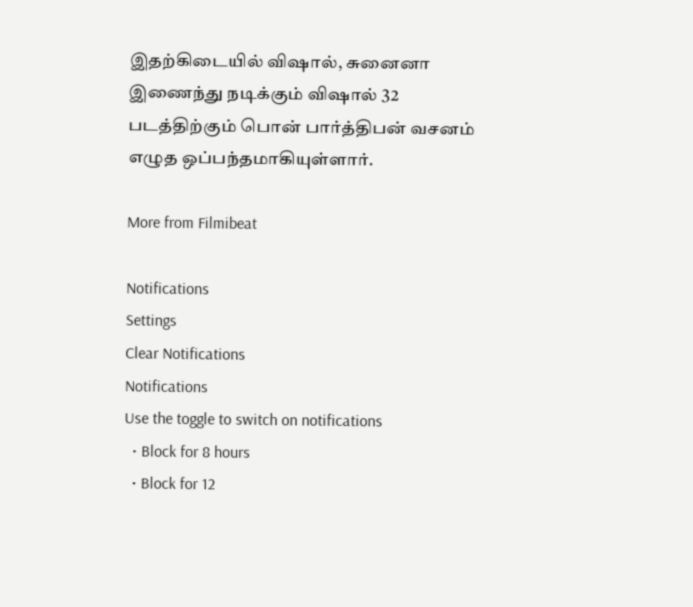இதற்கிடையில் விஷால், சுனைனா இணைந்து நடிக்கும் விஷால் 32 படத்திற்கும் பொன் பார்த்திபன் வசனம் எழுத ஒப்பந்தமாகியுள்ளார்.

More from Filmibeat

Notifications
Settings
Clear Notifications
Notifications
Use the toggle to switch on notifications
  • Block for 8 hours
  • Block for 12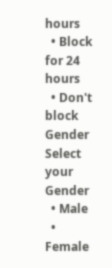hours
  • Block for 24 hours
  • Don't block
Gender
Select your Gender
  • Male
  • Female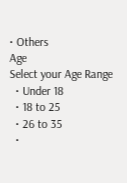• Others
Age
Select your Age Range
  • Under 18
  • 18 to 25
  • 26 to 35
  •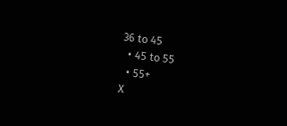36 to 45
  • 45 to 55
  • 55+
X